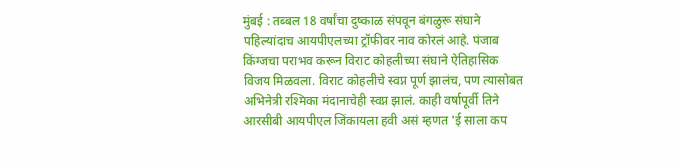मुंबई : तब्बल 18 वर्षांचा दुष्काळ संपवून बंगळुरू संघाने पहिल्यांदाच आयपीएलच्या ट्रॉफीवर नाव कोरलं आहे. पंजाब किंग्जचा पराभव करून विराट कोहलीच्या संघाने ऐतिहासिक विजय मिळवला. विराट कोहलीचे स्वप्न पूर्ण झालंच, पण त्यासोबत अभिनेत्री रश्मिका मंदानाचेही स्वप्न झालं. काही वर्षापूर्वी तिने आरसीबी आयपीएल जिंकायला हवी असं म्हणत 'ई साला कप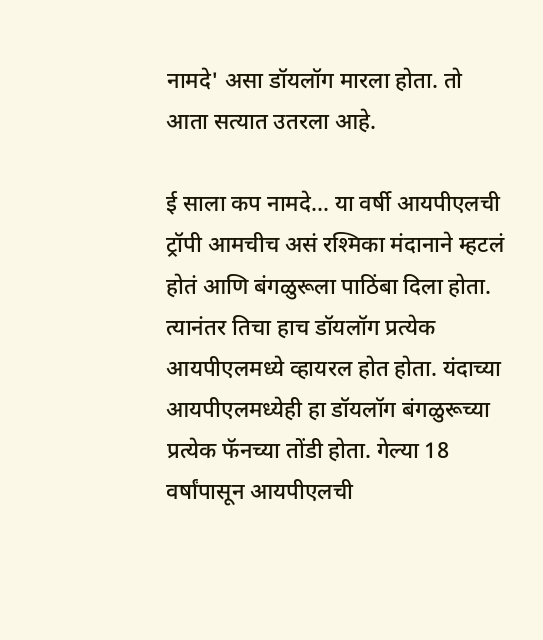नामदे' असा डॉयलॉग मारला होता. तो आता सत्यात उतरला आहे.

ई साला कप नामदे... या वर्षी आयपीएलची ट्रॉपी आमचीच असं रश्मिका मंदानाने म्हटलं होतं आणि बंगळुरूला पाठिंबा दिला होता. त्यानंतर तिचा हाच डॉयलॉग प्रत्येक आयपीएलमध्ये व्हायरल होत होता. यंदाच्या आयपीएलमध्येही हा डॉयलॉग बंगळुरूच्या प्रत्येक फॅनच्या तोंडी होता. गेल्या 18 वर्षांपासून आयपीएलची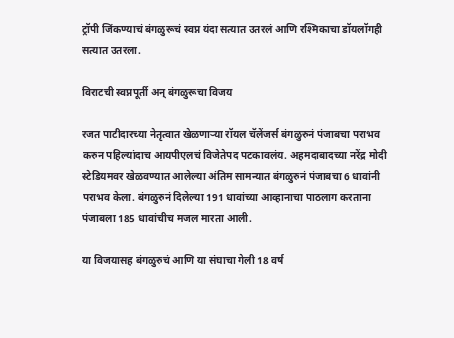ट्रॉपी जिंकण्याचं बंगळुरूचं स्वप्न यंदा सत्यात उतरलं आणि रश्मिकाचा डॉयलॉगही सत्यात उतरला.

विराटची स्वप्नपूर्ती अन् बंगळुरूचा विजय

रजत पाटीदारच्या नेतृत्वात खेळणाऱ्या रॉयल चॅलेंजर्स बंगळुरुनं पंजाबचा पराभव करुन पहिल्यांदाच आयपीएलचं विजेतेपद पटकावलंय. अहमदाबादच्या नरेंद्र मोदी स्टेडियमवर खेळवण्यात आलेल्या अंतिम सामन्यात बंगळुरुनं पंजाबचा 6 धावांनी पराभव केला. बंगळुरुनं दिलेल्या 191 धावांच्या आव्हानाचा पाठलाग करताना पंजाबला 185 धावांचीच मजल मारता आली.

या विजयासह बंगळुरुचं आणि या संघाचा गेली 18 वर्ष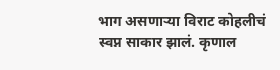भाग असणाऱ्या विराट कोहलीचं स्वप्न साकार झालं. कृणाल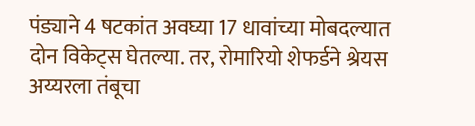पंड्याने 4 षटकांत अवघ्या 17 धावांच्या मोबदल्यात दोन विकेट्स घेतल्या. तर, रोमारियो शेफर्डने श्रेयस अय्यरला तंबूचा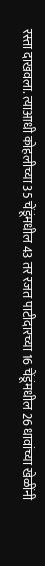रस्ता दाखवला. त्याआधी कोहलीच्या 35 चेंडूंमधील 43 तर रजत पाटीदारच्या 16 चेंडूंमधील 26 धावांच्या खेळींनी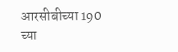आरसीबीच्या 190 च्या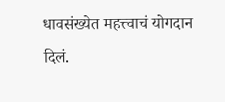धावसंख्येत महत्त्वाचं योगदान दिलं.